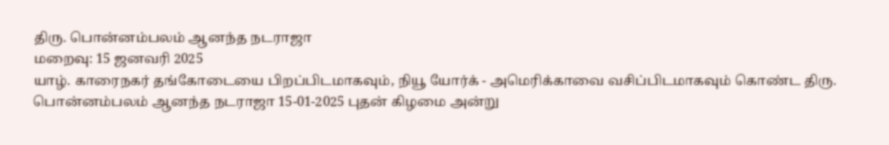திரு. பொன்னம்பலம் ஆனந்த நடராஜா
மறைவு: 15 ஜனவரி 2025
யாழ். காரைநகர் தங்கோடையை பிறப்பிடமாகவும், நியூ யோர்க் - அமெரிக்காவை வசிப்பிடமாகவும் கொண்ட திரு. பொன்னம்பலம் ஆனந்த நடராஜா 15-01-2025 புதன் கிழமை அன்று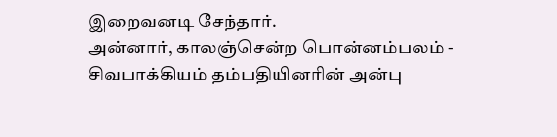இறைவனடி சேந்தார்.
அன்னார், காலஞ்சென்ற பொன்னம்பலம் - சிவபாக்கியம் தம்பதியினரின் அன்பு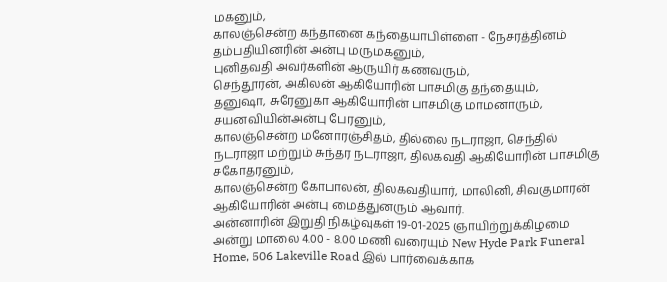மகனும்,
காலஞ்சென்ற கந்தானை கந்தையாபிள்ளை - நேசரத்தினம் தம்பதியினரின் அன்பு மருமகனும்,
புனிதவதி அவர்களின் ஆருயிர் கணவரும்,
செந்தூரன், அகிலன் ஆகியோரின் பாசமிகு தந்தையும்,
தனுஷா, சுரேனுகா ஆகியோரின் பாசமிகு மாமனாரும்,
சயனவியின்அன்பு பேரனும்,
காலஞ்சென்ற மனோரஞ்சிதம், தில்லை நடராஜா, செந்தில் நடராஜா மற்றும் சுந்தர நடராஜா, திலகவதி ஆகியோரின் பாசமிகு சகோதரனும்,
காலஞ்சென்ற கோபாலன், திலகவதியார், மாலினி, சிவகுமாரன் ஆகியோரின் அன்பு மைத்துனரும் ஆவார்.
அன்னாரின் இறுதி நிகழ்வுகள் 19-01-2025 ஞாயிற்றுக்கிழமை அன்று மாலை 4.00 - 8.00 மணி வரையும் New Hyde Park Funeral Home, 506 Lakeville Road இல் பார்வைக்காக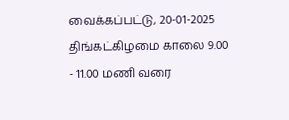வைக்கப்பட்டு, 20-01-2025 திங்கட்கிழமை காலை 9.00 - 11.00 மணி வரை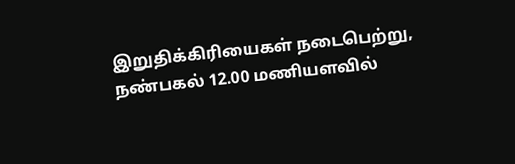இறுதிக்கிரியைகள் நடைபெற்று, நண்பகல் 12.00 மணியளவில்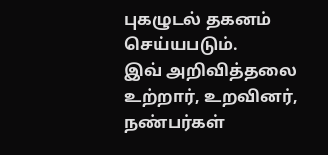புகழுடல் தகனம் செய்யபடும்.
இவ் அறிவித்தலை உற்றார், உறவினர், நண்பர்கள்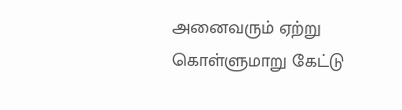அனைவரும் ஏற்று கொள்ளுமாறு கேட்டு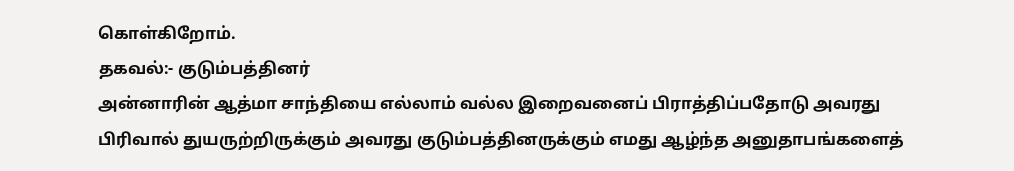கொள்கிறோம்.
தகவல்:- குடும்பத்தினர்
அன்னாரின் ஆத்மா சாந்தியை எல்லாம் வல்ல இறைவனைப் பிராத்திப்பதோடு அவரது பிரிவால் துயருற்றிருக்கும் அவரது குடும்பத்தினருக்கும் எமது ஆழ்ந்த அனுதாபங்களைத்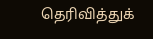தெரிவித்துக்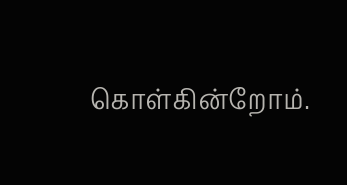கொள்கின்றோம்.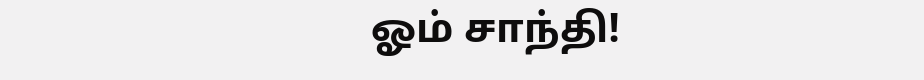ஓம் சாந்தி!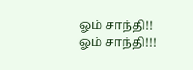ஓம் சாந்தி!! ஓம் சாந்தி!!!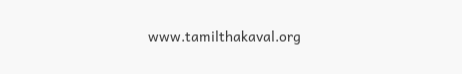www.tamilthakaval.org